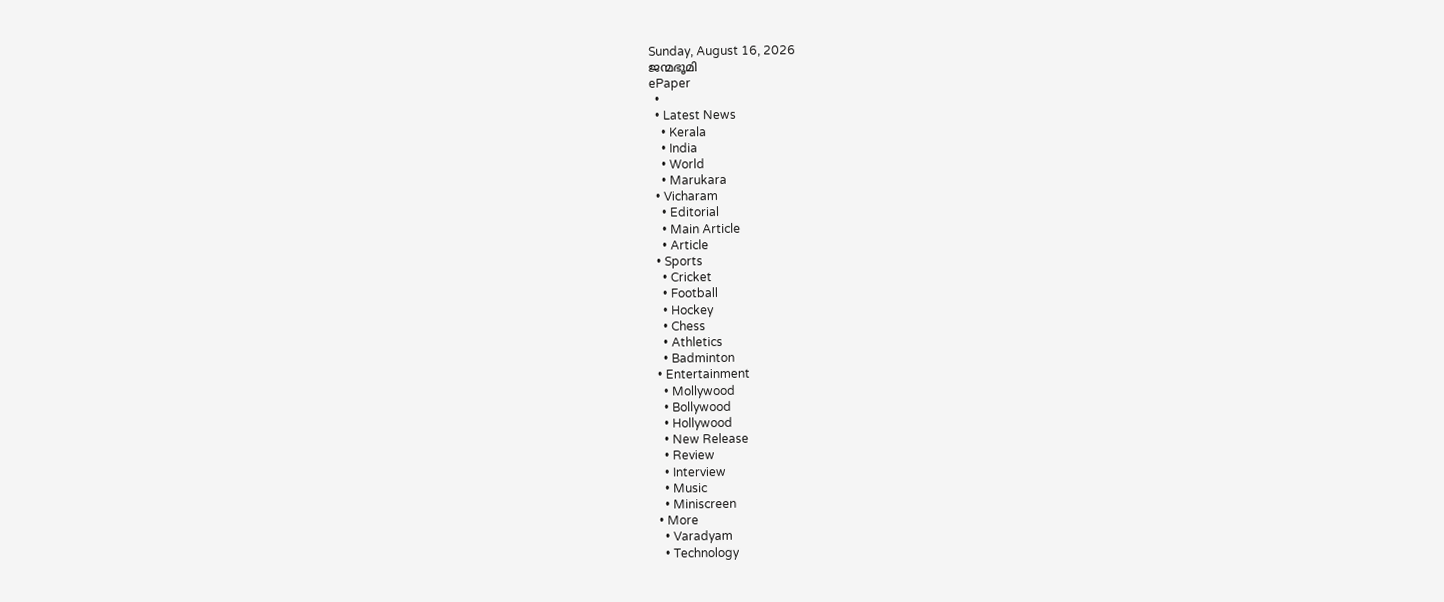Sunday, August 16, 2026
ജന്മഭൂമി
ePaper
  •
  • Latest News
    • Kerala
    • India
    • World
    • Marukara
  • Vicharam
    • Editorial
    • Main Article
    • Article
  • Sports
    • Cricket
    • Football
    • Hockey
    • Chess
    • Athletics
    • Badminton
  • Entertainment
    • Mollywood
    • Bollywood
    • Hollywood
    • New Release
    • Review
    • Interview
    • Music
    • Miniscreen
  • More
    • Varadyam
    • Technology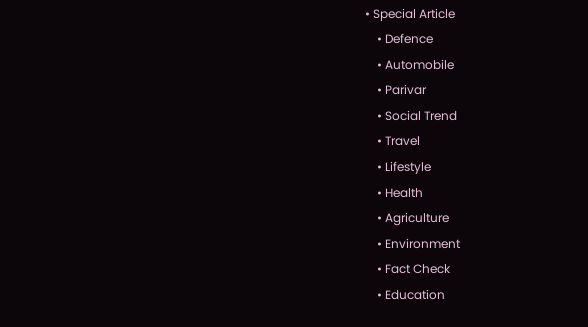• Special Article
    • Defence
    • Automobile
    • Parivar
    • Social Trend
    • Travel
    • Lifestyle
    • Health
    • Agriculture
    • Environment
    • Fact Check
    • Education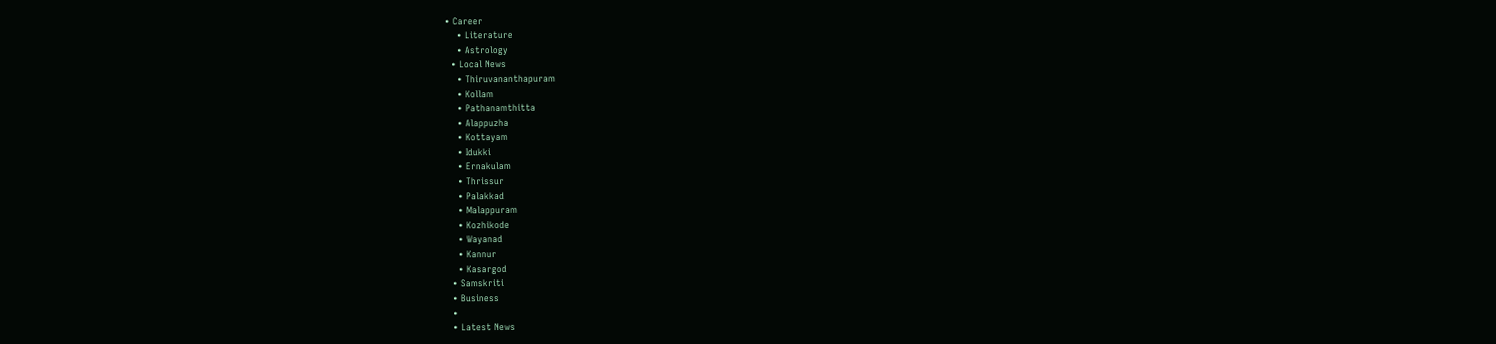• Career
    • Literature
    • Astrology
  • Local News
    • Thiruvananthapuram
    • Kollam
    • Pathanamthitta
    • Alappuzha
    • Kottayam
    • Idukki
    • Ernakulam
    • Thrissur
    • Palakkad
    • Malappuram
    • Kozhikode
    • Wayanad
    • Kannur
    • Kasargod
  • Samskriti
  • Business
  •
  • Latest News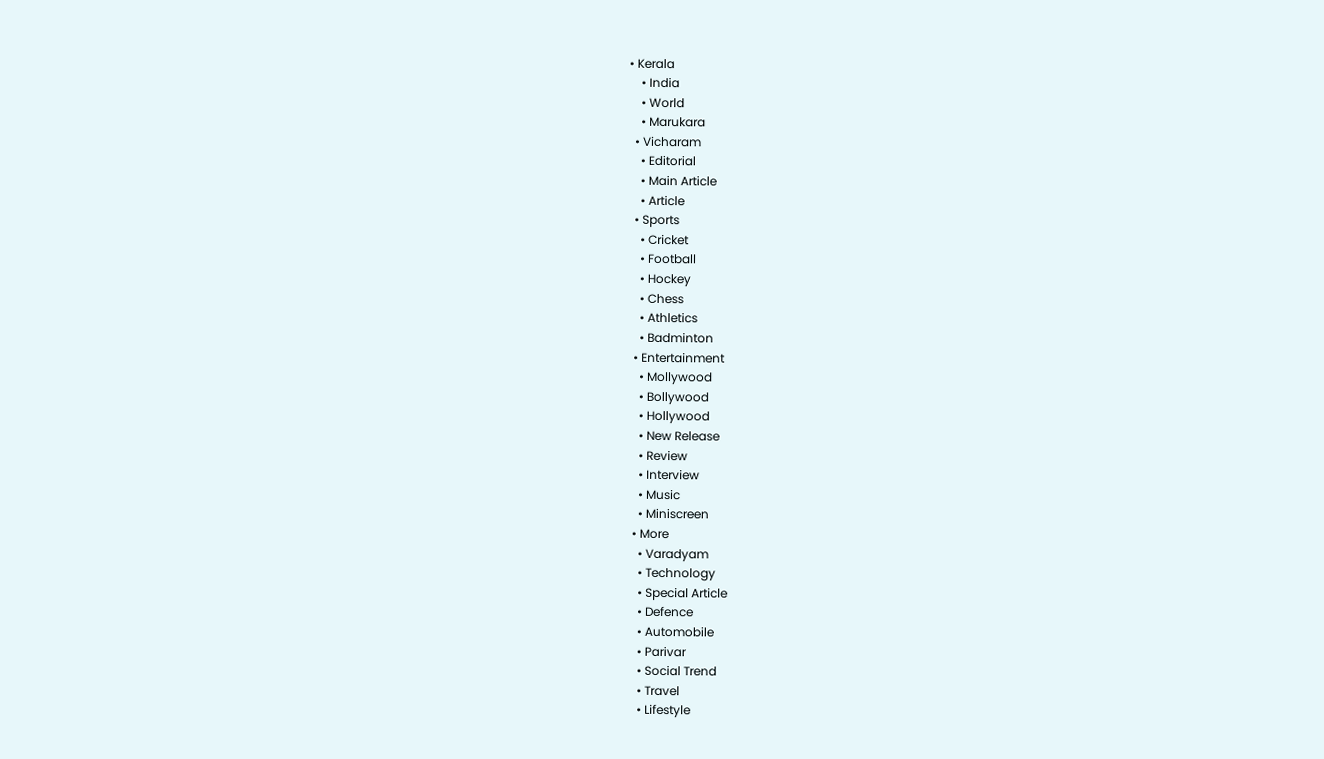• Kerala
    • India
    • World
    • Marukara
  • Vicharam
    • Editorial
    • Main Article
    • Article
  • Sports
    • Cricket
    • Football
    • Hockey
    • Chess
    • Athletics
    • Badminton
  • Entertainment
    • Mollywood
    • Bollywood
    • Hollywood
    • New Release
    • Review
    • Interview
    • Music
    • Miniscreen
  • More
    • Varadyam
    • Technology
    • Special Article
    • Defence
    • Automobile
    • Parivar
    • Social Trend
    • Travel
    • Lifestyle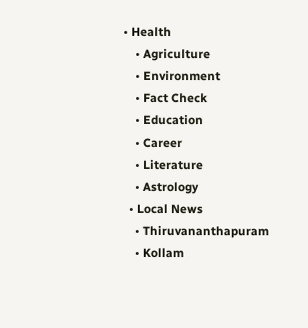• Health
    • Agriculture
    • Environment
    • Fact Check
    • Education
    • Career
    • Literature
    • Astrology
  • Local News
    • Thiruvananthapuram
    • Kollam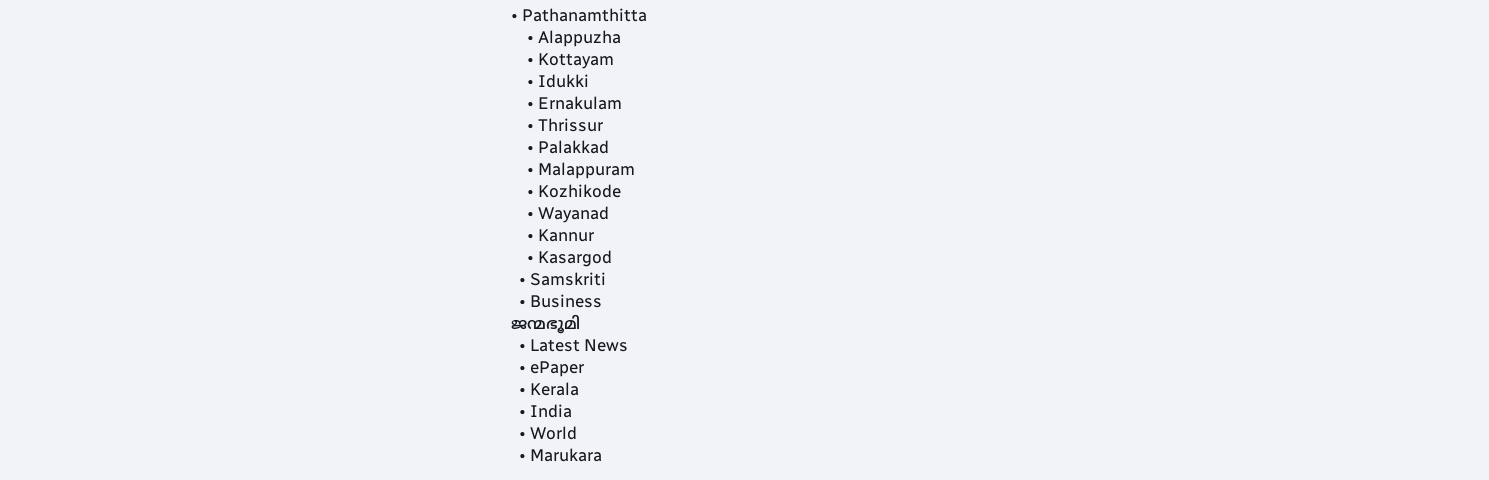• Pathanamthitta
    • Alappuzha
    • Kottayam
    • Idukki
    • Ernakulam
    • Thrissur
    • Palakkad
    • Malappuram
    • Kozhikode
    • Wayanad
    • Kannur
    • Kasargod
  • Samskriti
  • Business
ജന്മഭൂമി
  • Latest News
  • ePaper
  • Kerala
  • India
  • World
  • Marukara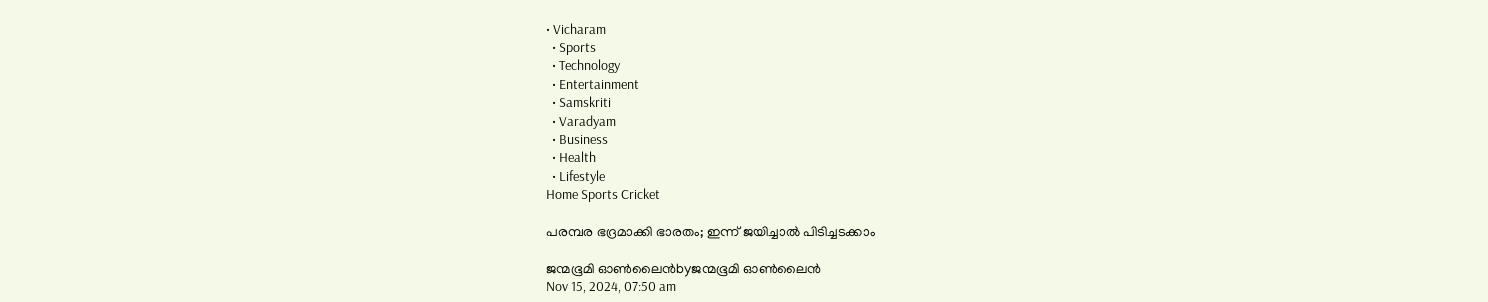• Vicharam
  • Sports
  • Technology
  • Entertainment
  • Samskriti
  • Varadyam
  • Business
  • Health
  • Lifestyle
Home Sports Cricket

പരമ്പര ഭദ്രമാക്കി ഭാരതം; ഇന്ന് ജയിച്ചാല്‍ പിടിച്ചടക്കാം

ജന്മഭൂമി ഓണ്‍ലൈന്‍byജന്മഭൂമി ഓണ്‍ലൈന്‍
Nov 15, 2024, 07:50 am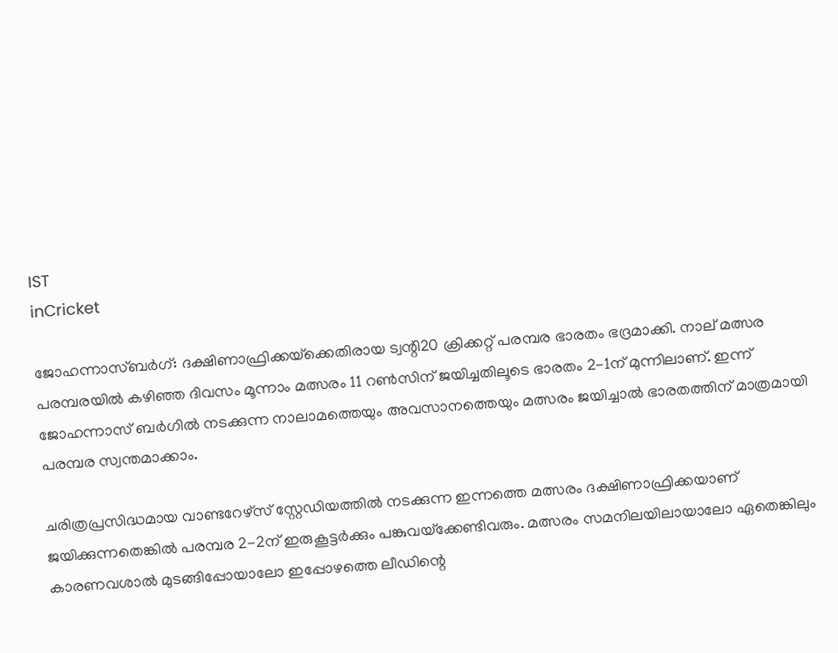IST
inCricket

ജോഹന്നാസ്ബര്‍ഗ്: ദക്ഷിണാഫ്രിക്കയ്‌ക്കെതിരായ ട്വന്റി20 ക്രിക്കറ്റ് പരമ്പര ഭാരതം ഭദ്രമാക്കി. നാല് മത്സര പരമ്പരയില്‍ കഴിഞ്ഞ ദിവസം മൂന്നാം മത്സരം 11 റണ്‍സിന് ജയിച്ചതിലൂടെ ഭാരതം 2-1ന് മുന്നിലാണ്. ഇന്ന് ജോഹന്നാസ് ബര്‍ഗില്‍ നടക്കുന്ന നാലാമത്തെയും അവസാനത്തെയും മത്സരം ജയിച്ചാല്‍ ഭാരതത്തിന് മാത്രമായി പരമ്പര സ്വന്തമാക്കാം.

ചരിത്രപ്രസിദ്ധമായ വാണ്ടറേഴ്‌സ് സ്റ്റേഡിയത്തില്‍ നടക്കുന്ന ഇന്നത്തെ മത്സരം ദക്ഷിണാഫ്രിക്കയാണ് ജയിക്കുന്നതെങ്കില്‍ പരമ്പര 2-2ന് ഇരുകൂട്ടര്‍ക്കും പങ്കുവയ്‌ക്കേണ്ടിവരും. മത്സരം സമനിലയിലായാലോ ഏതെങ്കിലും കാരണവശാല്‍ മുടങ്ങിപ്പോയാലോ ഇപ്പോഴത്തെ ലീഡിന്റെ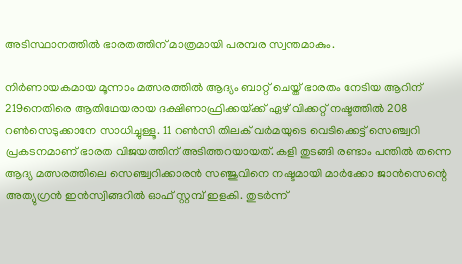അടിസ്ഥാനത്തില്‍ ഭാരതത്തിന് മാത്രമായി പരമ്പര സ്വന്തമാകും.

നിര്‍ണായകമായ മൂന്നാം മത്സരത്തില്‍ ആദ്യം ബാറ്റ് ചെയ്ത് ഭാരതം നേടിയ ആറിന് 219നെതിരെ ആതിഥേയരായ ദക്ഷിണാഫ്രിക്കയ്‌ക്ക് ഏഴ് വിക്കറ്റ് നഷ്ടത്തില്‍ 208 റണ്‍സെടുക്കാനേ സാധിച്ചുള്ളൂ. 11 റണ്‍സി തിലക് വര്‍മയുടെ വെടിക്കെട്ട് സെഞ്ച്വറി പ്രകടനമാണ് ഭാരത വിജയത്തിന് അടിത്തറയായത്. കളി തുടങ്ങി രണ്ടാം പന്തില്‍ തന്നെ ആദ്യ മത്സരത്തിലെ സെഞ്ച്വറിക്കാരന്‍ സഞ്ജുവിനെ നഷ്ടമായി മാര്‍ക്കോ ജാന്‍സെന്റെ അത്യുഗ്രന്‍ ഇന്‍സ്വിങ്ങറില്‍ ഓഫ് സ്റ്റമ്പ് ഇളകി. തുടര്‍ന്ന്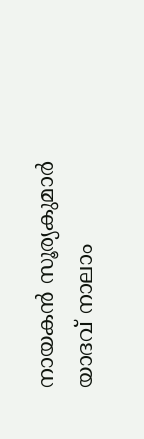നായകന്‍ സൂര്യകുമാര്‍ യാദവ് നാലാം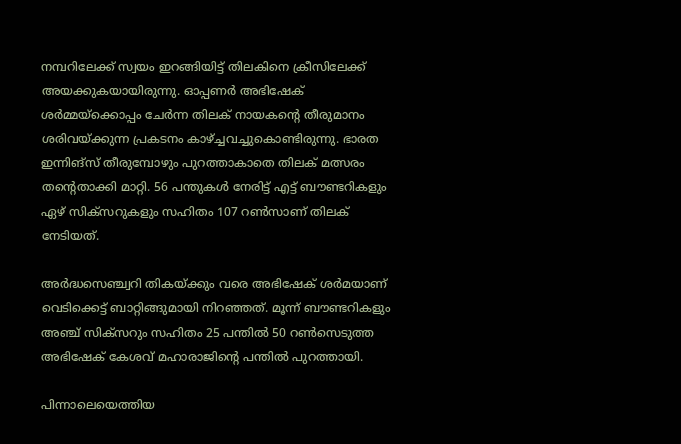നമ്പറിലേക്ക് സ്വയം ഇറങ്ങിയിട്ട് തിലകിനെ ക്രീസിലേക്ക് അയക്കുകയായിരുന്നു. ഓപ്പണര്‍ അഭിഷേക് ശര്‍മ്മയ്‌ക്കൊപ്പം ചേര്‍ന്ന തിലക് നായകന്റെ തീരുമാനം ശരിവയ്‌ക്കുന്ന പ്രകടനം കാഴ്‌ച്ചവച്ചുകൊണ്ടിരുന്നു. ഭാരത ഇന്നിങ്‌സ് തീരുമ്പോഴും പുറത്താകാതെ തിലക് മത്സരം തന്റെതാക്കി മാറ്റി. 56 പന്തുകള്‍ നേരിട്ട് എട്ട് ബൗണ്ടറികളും ഏഴ് സിക്‌സറുകളും സഹിതം 107 റണ്‍സാണ് തിലക് നേടിയത്.

അര്‍ദ്ധസെഞ്ച്വറി തികയ്‌ക്കും വരെ അഭിഷേക് ശര്‍മയാണ് വെടിക്കെട്ട് ബാറ്റിങ്ങുമായി നിറഞ്ഞത്. മൂന്ന് ബൗണ്ടറികളും അഞ്ച് സിക്‌സറും സഹിതം 25 പന്തില്‍ 50 റണ്‍സെടുത്ത അഭിഷേക് കേശവ് മഹാരാജിന്റെ പന്തില്‍ പുറത്തായി.

പിന്നാലെയെത്തിയ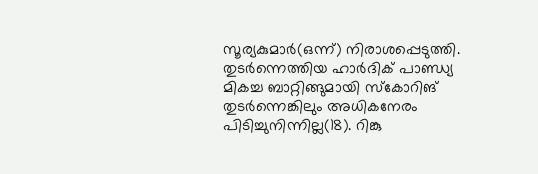സൂര്യകുമാര്‍(ഒന്ന്) നിരാശപ്പെടുത്തി. തുടര്‍ന്നെത്തിയ ഹാര്‍ദിക് പാണ്ഡ്യ മികച്ച ബാറ്റിങ്ങുമായി സ്‌കോറിങ് തുടര്‍ന്നെങ്കിലും അധികനേരം പിടിച്ചുനിന്നില്ല(18). റിങ്കു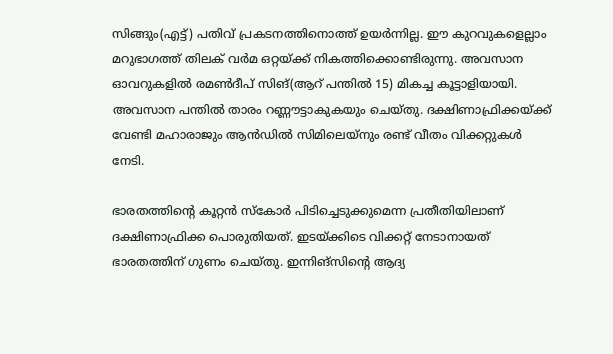സിങ്ങും(എട്ട്) പതിവ് പ്രകടനത്തിനൊത്ത് ഉയര്‍ന്നില്ല. ഈ കുറവുകളെല്ലാം മറുഭാഗത്ത് തിലക് വര്‍മ ഒറ്റയ്‌ക്ക് നികത്തിക്കൊണ്ടിരുന്നു. അവസാന ഓവറുകളില്‍ രമണ്‍ദീപ് സിങ്(ആറ് പന്തില്‍ 15) മികച്ച കൂട്ടാളിയായി. അവസാന പന്തില്‍ താരം റണ്ണൗട്ടാകുകയും ചെയ്തു. ദക്ഷിണാഫ്രിക്കയ്‌ക്ക് വേണ്ടി മഹാരാജും ആന്‍ഡില്‍ സിമിലെയ്‌നും രണ്ട് വീതം വിക്കറ്റുകള്‍ നേടി.

ഭാരതത്തിന്റെ കൂറ്റന്‍ സ്‌കോര്‍ പിടിച്ചെടുക്കുമെന്ന പ്രതീതിയിലാണ് ദക്ഷിണാഫ്രിക്ക പൊരുതിയത്. ഇടയ്‌ക്കിടെ വിക്കറ്റ് നേടാനായത് ഭാരതത്തിന് ഗുണം ചെയ്തു. ഇന്നിങ്‌സിന്റെ ആദ്യ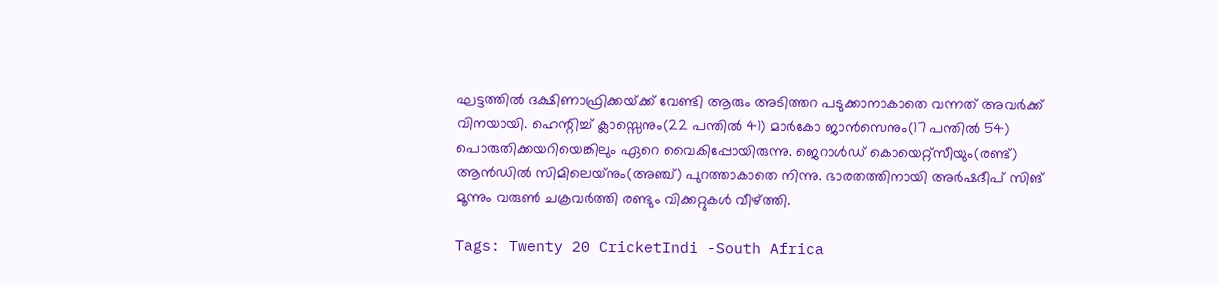ഘട്ടത്തില്‍ ദക്ഷിണാഫ്രിക്കയ്‌ക്ക് വേണ്ടി ആരും അടിത്തറ പടുക്കാനാകാതെ വന്നത് അവര്‍ക്ക് വിനയായി. ഹെന്റിച്ച് ക്ലാസ്സെനും(22 പന്തില്‍ 41) മാര്‍കോ ജാന്‍സെനും(17 പന്തില്‍ 54) പൊരുതിക്കയറിയെങ്കിലും ഏറെ വൈകിപ്പോയിരുന്നു. ജെറാള്‍ഡ് കൊയെറ്റ്‌സീയും(രണ്ട്) ആന്‍ഡില്‍ സിമിലെയ്‌നും(അഞ്ച്) പുറത്താകാതെ നിന്നു. ഭാരതത്തിനായി അര്‍ഷദീപ് സിങ് മൂന്നും വരുണ്‍ ചക്രവര്‍ത്തി രണ്ടും വിക്കറ്റുകള്‍ വീഴ്‌ത്തി.

Tags: Twenty 20 CricketIndi -South Africa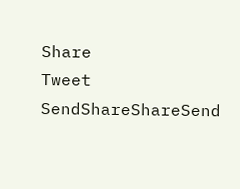Share
Tweet
SendShareShareSend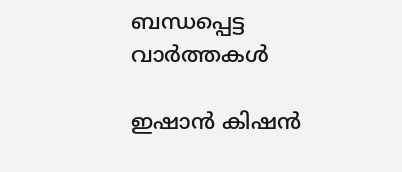ബന്ധപ്പെട്ട വാര്‍ത്തകള്‍

ഇഷാന്‍ കിഷന്‍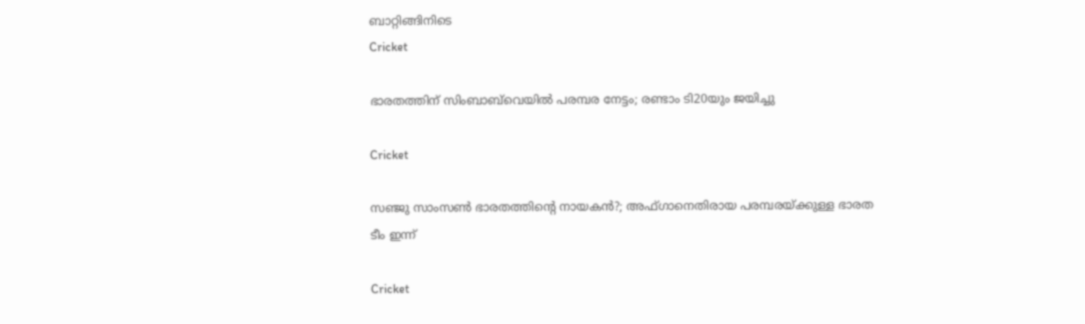ബാറ്റിങ്ങിനിടെ
Cricket

ഭാരതത്തിന് സിംബാബ്‌വെയില്‍ പരമ്പര നേട്ടം; രണ്ടാം ടി20യും ജയിച്ചു

Cricket

സഞ്ജു സാംസണ്‍ ഭാരതത്തിന്റെ നായകന്‍?; അഫ്ഗാനെതിരായ പരമ്പരയ്‌ക്കുള്ള ഭാരത ടീം ഇന്ന്

Cricket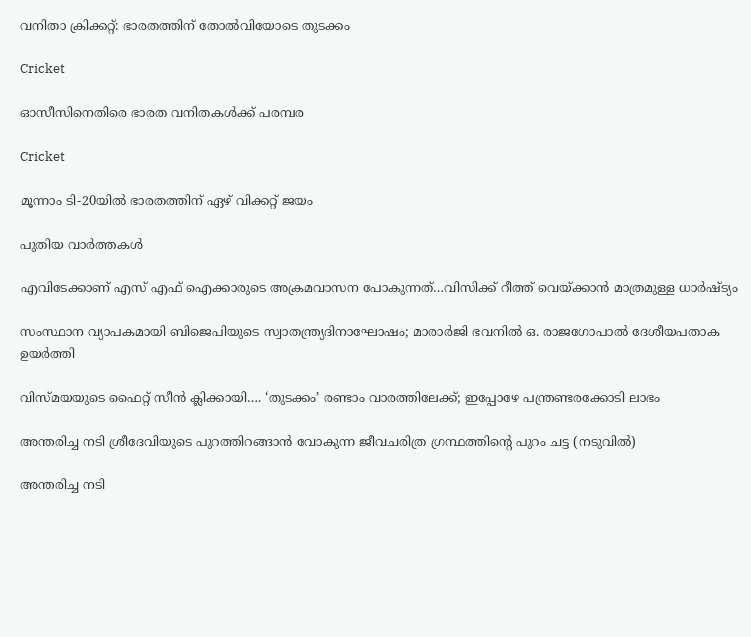വനിതാ ക്രിക്കറ്റ്: ഭാരതത്തിന് തോല്‍വിയോടെ തുടക്കം

Cricket

ഓസീസിനെതിരെ ഭാരത വനിതകള്‍ക്ക് പരമ്പര

Cricket

മൂന്നാം ടി-20യില്‍ ഭാരതത്തിന് ഏഴ് വിക്കറ്റ് ജയം

പുതിയ വാര്‍ത്തകള്‍

എവിടേക്കാണ് എസ് എഫ് ഐക്കാരുടെ അക്രമവാസന പോകുന്നത്…വിസിക്ക് റീത്ത് വെയ്‌ക്കാന്‍ മാത്രമുള്ള ധാര്‍ഷ്ട്യം

സംസ്ഥാന വ്യാപകമായി ബിജെപിയുടെ സ്വാതന്ത്ര്യദിനാഘോഷം; മാരാർജി ഭവനിൽ ഒ. രാജഗോപാൽ ദേശീയപതാക ഉയർത്തി

വിസ്‍മയയുടെ ഫൈറ്റ് സീന്‍ ക്ലിക്കായി…. ‘തുടക്കം’ രണ്ടാം വാരത്തിലേക്ക്; ഇപ്പോഴേ പന്ത്രണ്ടരക്കോടി ലാഭം

അന്തരിച്ച നടി ശ്രീദേവിയുടെ പുറത്തിറങ്ങാന്‍ വോകുന്ന ജീവചരിത്ര ഗ്രന്ഥത്തിന്‍റെ പുറം ചട്ട (നടുവില്‍)

അന്തരിച്ച നടി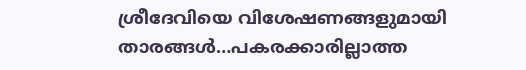ശ്രീദേവിയെ വിശേഷണങ്ങളുമായി താരങ്ങള്‍…പകരക്കാരില്ലാത്ത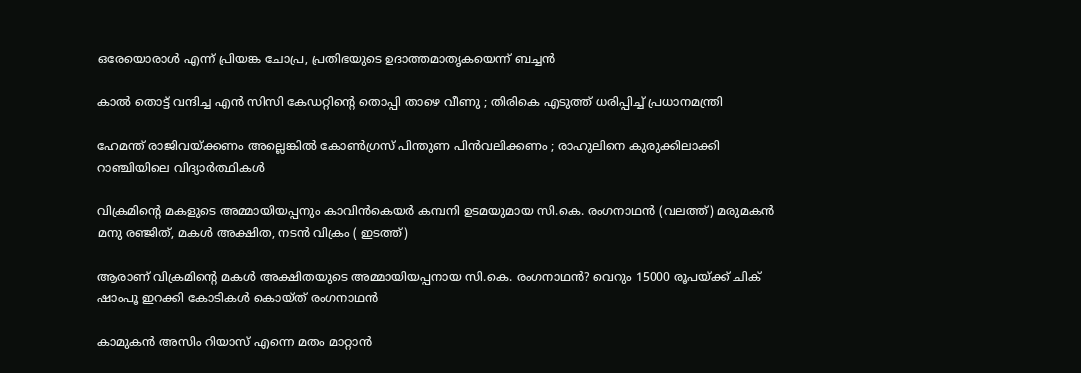ഒരേയൊരാള്‍ എന്ന് പ്രിയങ്ക ചോപ്ര, പ്രതിഭയുടെ ഉദാത്തമാതൃകയെന്ന് ബച്ചന്‍

കാൽ തൊട്ട് വന്ദിച്ച എൻ സിസി കേഡറ്റിന്റെ തൊപ്പി താഴെ വീണു ; തിരികെ എടുത്ത് ധരിപ്പിച്ച് പ്രധാനമന്ത്രി

ഹേമന്ത് രാജിവയ്‌ക്കണം അല്ലെങ്കിൽ കോൺഗ്രസ് പിന്തുണ പിൻവലിക്കണം ; രാഹുലിനെ കുരുക്കിലാക്കി റാഞ്ചിയിലെ വിദ്യാർത്ഥികൾ

വിക്രമിന്‍റെ മകളുടെ അമ്മായിയപ്പനും കാവിന്‍കെയര്‍ കമ്പനി ഉടമയുമായ സി.കെ. രംഗനാഥന്‍ (വലത്ത്) മരുമകന്‍ മനു രഞ്ജിത്, മകള്‍ അക്ഷിത, നടന്‍ വിക്രം ( ഇടത്ത്)

ആരാണ് വിക്രമിന്റെ മകള്‍ അക്ഷിതയുടെ അമ്മായിയപ്പനായ സി.കെ. രംഗനാഥന്‍? വെറും 15000 രൂപയ്‌ക്ക് ചിക് ഷാംപൂ ഇറക്കി കോടികള്‍ കൊയ്ത് രംഗനാഥന്‍

കാമുകൻ അസിം റിയാസ് എന്നെ മതം മാറ്റാൻ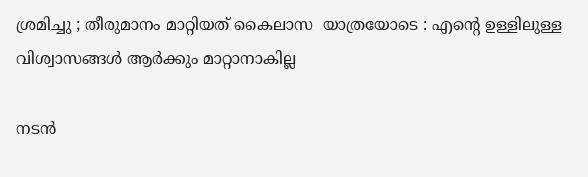ശ്രമിച്ചു ; തീരുമാനം മാറ്റിയത് കൈലാസ  യാത്രയോടെ : എന്റെ ഉള്ളിലുള്ള വിശ്വാസങ്ങൾ ആർക്കും മാറ്റാനാകില്ല

നടന്‍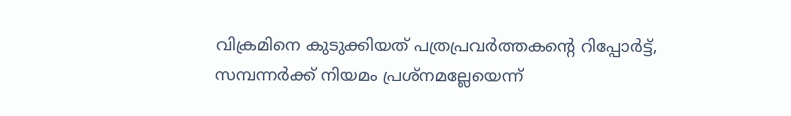വിക്രമിനെ കുടുക്കിയത് പത്രപ്രവര്‍ത്തകന്റെ റിപ്പോര്‍ട്ട്, സമ്പന്നര്‍ക്ക് നിയമം പ്രശ്നമല്ലേയെന്ന്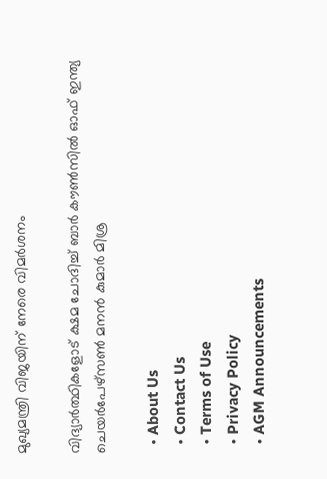മുഖ്യമന്ത്രി വിജയിന് നേരെ വിമര്‍ശനം

വിദ്യാര്‍ത്ഥികളോട് ക്ഷമ ചോദിച്ച് ബാര്‍ കൗണ്‍സില്‍ ഓഫ് ഇന്ത്യ ചെയര്‍പേഴ്സണ്‍ മനന്‍ കുമാര്‍ മിശ്ര

  • About Us
  • Contact Us
  • Terms of Use
  • Privacy Policy
  • AGM Announcements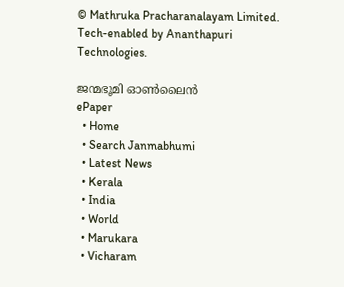© Mathruka Pracharanalayam Limited.
Tech-enabled by Ananthapuri Technologies.

ജന്മഭൂമി ഓണ്‍ലൈന്‍
ePaper
  • Home
  • Search Janmabhumi
  • Latest News
  • Kerala
  • India
  • World
  • Marukara
  • Vicharam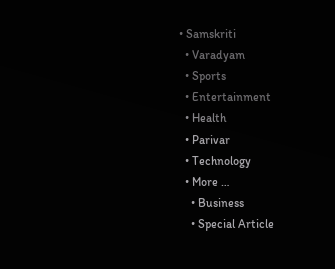• Samskriti
  • Varadyam
  • Sports
  • Entertainment
  • Health
  • Parivar
  • Technology
  • More …
    • Business
    • Special Article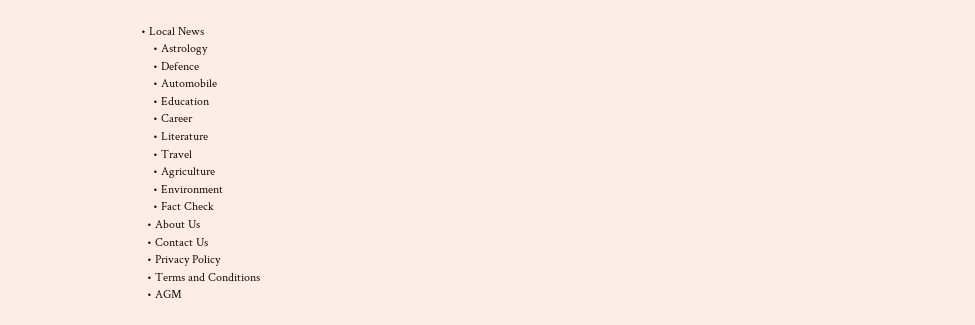• Local News
    • Astrology
    • Defence
    • Automobile
    • Education
    • Career
    • Literature
    • Travel
    • Agriculture
    • Environment
    • Fact Check
  • About Us
  • Contact Us
  • Privacy Policy
  • Terms and Conditions
  • AGM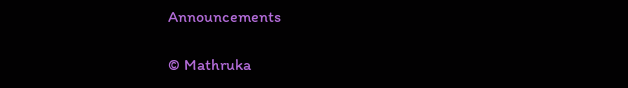Announcements

© Mathruka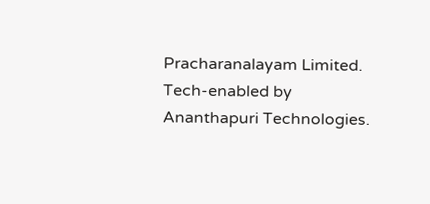Pracharanalayam Limited.
Tech-enabled by Ananthapuri Technologies.